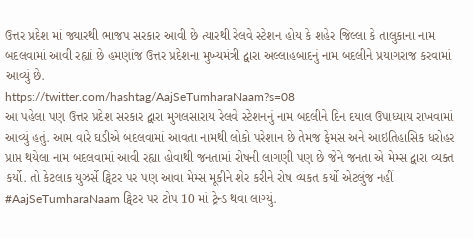ઉત્તર પ્રદેશ માં જ્યારથી ભાજપ સરકાર આવી છે ત્યારથી રેલવે સ્ટેશન હોય કે શહેર જિલ્લા કે તાલુકાના નામ બદલવામાં આવી રહ્યાં છે હમણાંજ ઉત્તર પ્રદેશના મુખ્યમંત્રી દ્વારા અલ્લાહબાદનું નામ બદલીને પ્રયાગરાજ કરવામાં આવ્યું છે.
https://twitter.com/hashtag/AajSeTumharaNaam?s=08
આ પહેલા પણ ઉત્તર પ્રદેશ સરકાર દ્વારા મુગલસારાય રેલવે સ્ટેશનનું નામ બદલીને દિન દયાલ ઉપાધ્યાય રાખવામાં આવ્યું હતું. આમ વારે ઘડીએ બદલવામાં આવતા નામથી લોકો પરેશાન છે તેમજ ફેમસ અને આઇતિહાસિક ધરોહર પ્રાપ્ત થયેલા નામ બદલવામાં આવી રહ્યા હોવાથી જનતામાં રોષની લાગણી પણ છે જેને જનતા એ મેમ્સ દ્વારા વ્યક્ત કર્યો. તો કેટલાક યુઝર્સે ટ્વિટર પર પણ આવા મેમ્સ મૂકીને શેર કરીને રોષ વ્યકત કર્યો એટલુંજ નહીં #AajSeTumharaNaam ટ્વિટર પર ટોપ 10 માં ટ્રેન્ડ થવા લાગ્યું.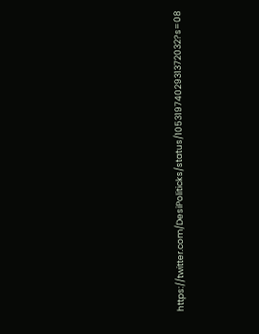https://twitter.com/DesiPoliticks/status/1053197402931372032?s=08